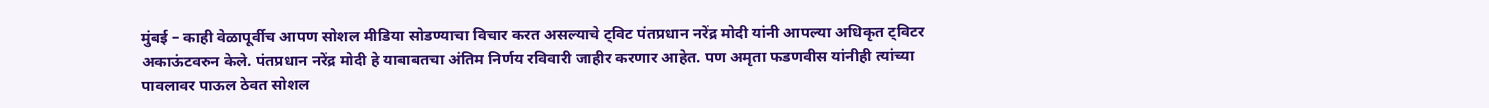मुंबई – काही वेळापूर्वीच आपण सोशल मीडिया सोडण्याचा विचार करत असल्याचे ट्विट पंतप्रधान नरेंद्र मोदी यांनी आपल्या अधिकृत ट्विटर अकाऊंटवरुन केले. पंतप्रधान नरेंद्र मोदी हे याबाबतचा अंतिम निर्णय रविवारी जाहीर करणार आहेत. पण अमृता फडणवीस यांनीही त्यांच्या पावलावर पाऊल ठेवत सोशल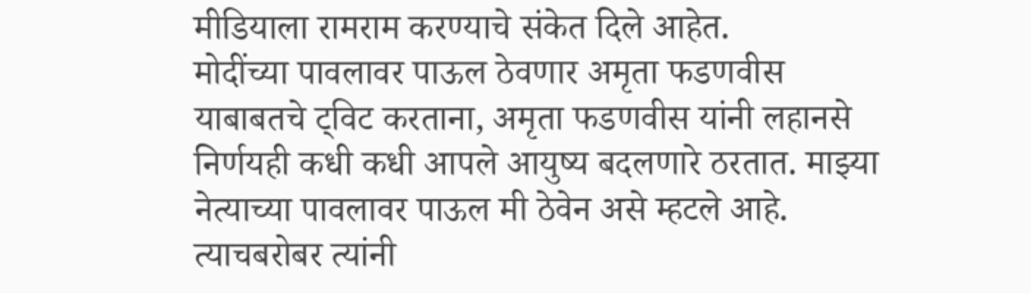मीडियाला रामराम करण्याचे संकेत दिले आहेत.
मोदींच्या पावलावर पाऊल ठेवणार अमृता फडणवीस
याबाबतचे ट्विट करताना, अमृता फडणवीस यांनी लहानसे निर्णयही कधी कधी आपले आयुष्य बदलणारे ठरतात. माझ्या नेत्याच्या पावलावर पाऊल मी ठेवेन असे म्हटले आहे. त्याचबरोबर त्यांनी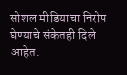सोशल मीडियाचा निरोप घेण्याचे संकेतही दिले आहेत.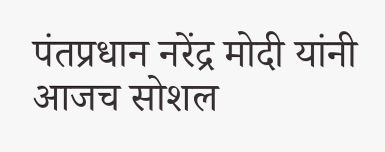पंतप्रधान नरेंद्र मोदी यांनी आजच सोशल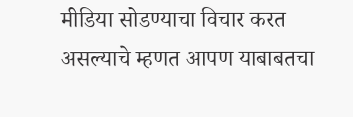मीडिया सोडण्याचा विचार करत असल्याचे म्हणत आपण याबाबतचा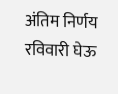अंतिम निर्णय रविवारी घेऊ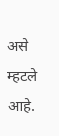असे म्हटले आहे.